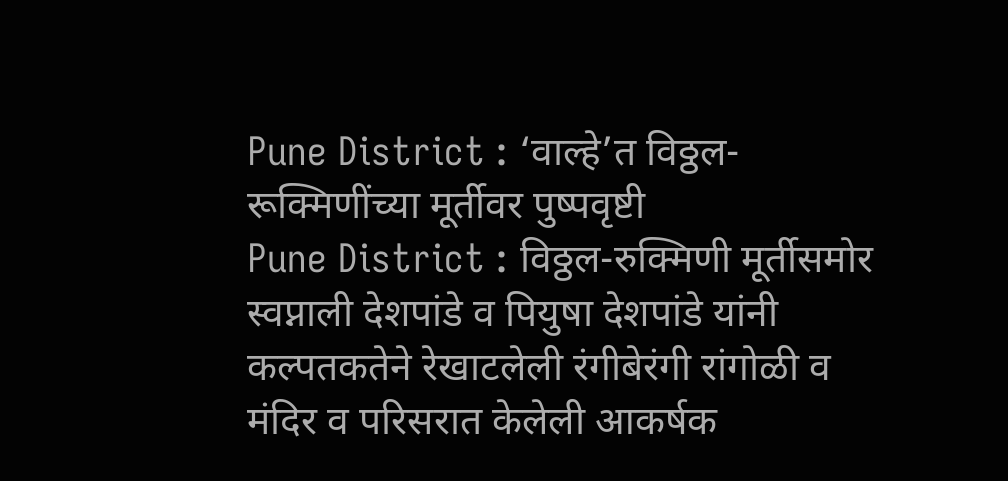Pune District : ‘वाल्हे’त विठ्ठल-रूक्मिणींच्या मूर्तीवर पुष्पवृष्टी
Pune District : विठ्ठल-रुक्मिणी मूर्तीसमोर स्वप्नाली देशपांडे व पियुषा देशपांडे यांनी कल्पतकतेने रेखाटलेली रंगीबेरंगी रांगोळी व मंदिर व परिसरात केलेली आकर्षक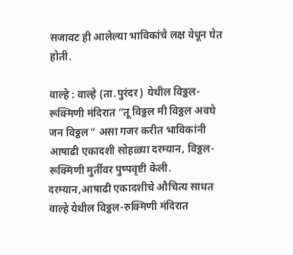सजावट ही आलेल्या भाविकांचे लक्ष वेधून घेत होती.

वाल्हे : वाल्हे (ता.पुरंदर) येथील विठ्ठल-रूक्मिणी मंदिरात ”तू विठ्ठल मी विठ्ठल अवघे जन विठ्ठल ” असा गजर करीत भाविकांनी आषाढी एकादशी सोहळ्या दरम्यान, विठ्ठल-रूक्मिणी मुर्तीवर पुष्पवृष्टी केली. दरम्यान,आषाढी एकादशीचे औचित्य साधत वाल्हे येथील विठ्ठल-रुक्मिणी मंदिरात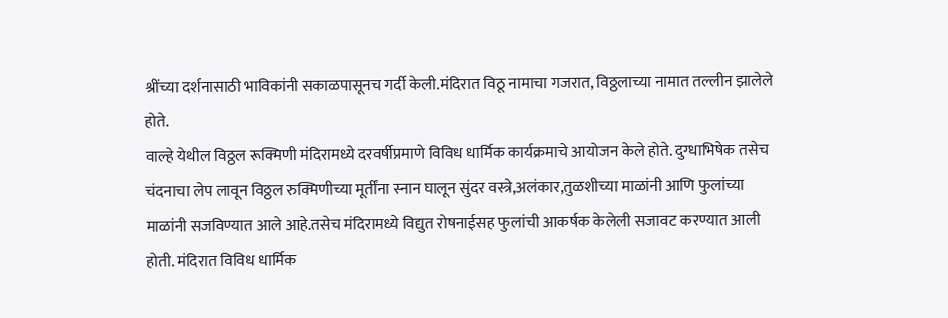श्रींच्या दर्शनासाठी भाविकांनी सकाळपासूनच गर्दी केली.मंदिरात विठू नामाचा गजरात, विठ्ठलाच्या नामात तल्लीन झालेले होते.
वाल्हे येथील विठ्ठल रूक्मिणी मंदिरामध्ये दरवर्षीप्रमाणे विविध धार्मिक कार्यक्रमाचे आयोजन केले होते. दुग्धाभिषेक तसेच चंदनाचा लेप लावून विठ्ठल रुक्मिणीच्या मूर्तींना स्नान घालून सुंदर वस्त्रे,अलंकार,तुळशीच्या माळांनी आणि फुलांच्या माळांनी सजविण्यात आले आहे.तसेच मंदिरामध्ये विद्युत रोषनाईसह फुलांची आकर्षक केलेली सजावट करण्यात आली होती. मंदिरात विविध धार्मिक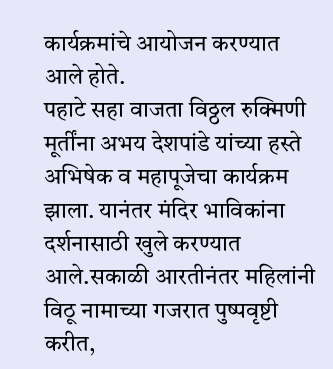कार्यक्रमांचे आयोजन करण्यात आले होते.
पहाटे सहा वाजता विठ्ठल रुक्मिणी मूर्तींना अभय देशपांडे यांच्या हस्ते अभिषेक व महापूजेचा कार्यक्रम झाला. यानंतर मंदिर भाविकांना दर्शनासाठी खुले करण्यात आले.सकाळी आरतीनंतर महिलांनी विठू नामाच्या गजरात पुष्पवृष्टी करीत,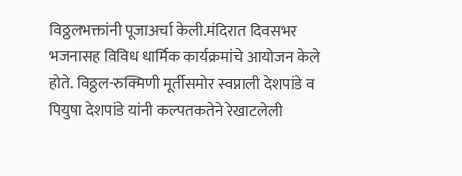विठ्ठलभक्तांनी पूजाअर्चा केली.मंदिरात दिवसभर भजनासह विविध धार्मिक कार्यक्रमांचे आयोजन केले होते. विठ्ठल-रुक्मिणी मूर्तीसमोर स्वप्नाली देशपांडे व पियुषा देशपांडे यांनी कल्पतकतेने रेखाटलेली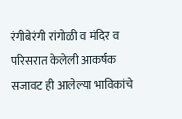रंगीबेरंगी रांगोळी व मंदिर व परिसरात केलेली आकर्षक सजावट ही आलेल्या भाविकांचे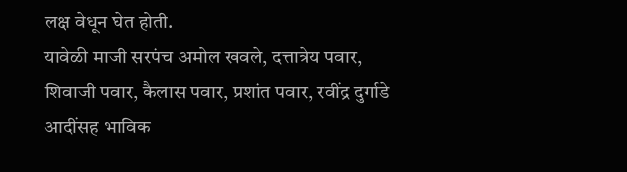लक्ष वेधून घेत होती.
यावेळी माजी सरपंच अमोल खवले, दत्तात्रेय पवार, शिवाजी पवार, कैलास पवार, प्रशांत पवार, रवींद्र दुर्गाडे आदींसह भाविक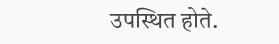उपस्थित होते.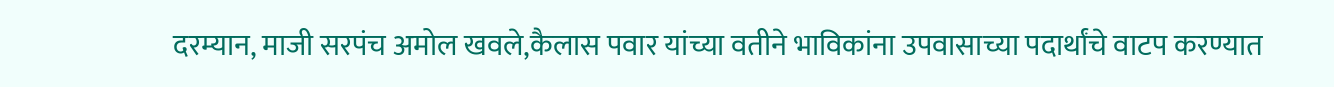दरम्यान, माजी सरपंच अमोल खवले,कैलास पवार यांच्या वतीने भाविकांना उपवासाच्या पदार्थांचे वाटप करण्यात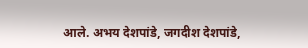आले. अभय देशपांडे, जगदीश देशपांडे,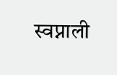स्वप्नाली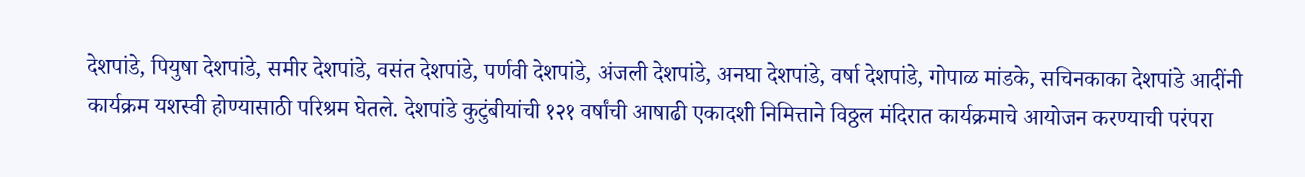देशपांडे, पियुषा देशपांडे, समीर देशपांडे, वसंत देशपांडे, पर्णवी देशपांडे, अंजली देशपांडे, अनघा देशपांडे, वर्षा देशपांडे, गोपाळ मांडके, सचिनकाका देशपांडे आदींनी कार्यक्रम यशस्वी होण्यासाठी परिश्रम घेतले. देशपांडे कुटुंबीयांची १२१ वर्षांची आषाढी एकादशी निमित्ताने विठ्ठल मंदिरात कार्यक्रमाचे आयोजन करण्याची परंपरा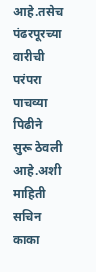आहे.तसेच पंढरपूरच्या वारीची परंपरा पाचव्या पिढीने सुरू ठेवली आहे.अशी माहिती सचिन काका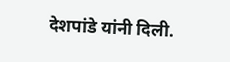देशपांडे यांनी दिली.